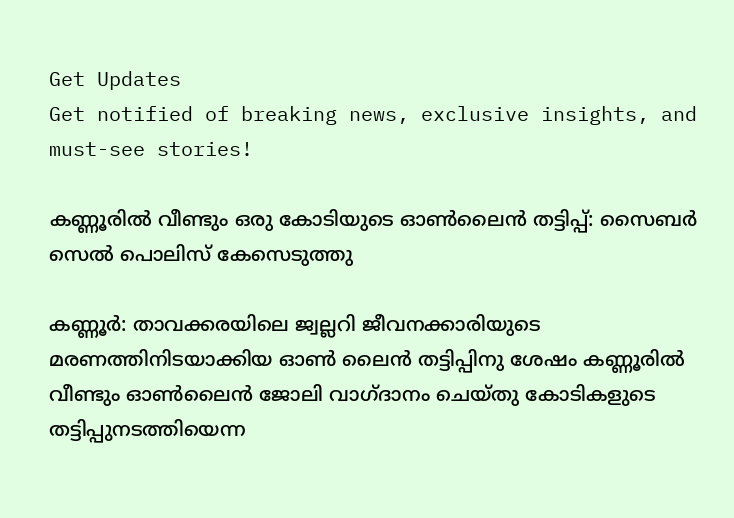Get Updates
Get notified of breaking news, exclusive insights, and must-see stories!

കണ്ണൂരില്‍ വീണ്ടും ഒരു കോടിയുടെ ഓണ്‍ലൈന്‍ തട്ടിപ്പ്: സൈബര്‍ സെല്‍ പൊലിസ് കേസെടുത്തു

കണ്ണൂര്‍: താവക്കരയിലെ ജ്വല്ലറി ജീവനക്കാരിയുടെ മരണത്തിനിടയാക്കിയ ഓണ്‍ ലൈന്‍ തട്ടിപ്പിനു ശേഷം കണ്ണൂരില്‍ വീണ്ടും ഓണ്‍ലൈന്‍ ജോലി വാഗ്ദാനം ചെയ്തു കോടികളുടെ തട്ടിപ്പുനടത്തിയെന്ന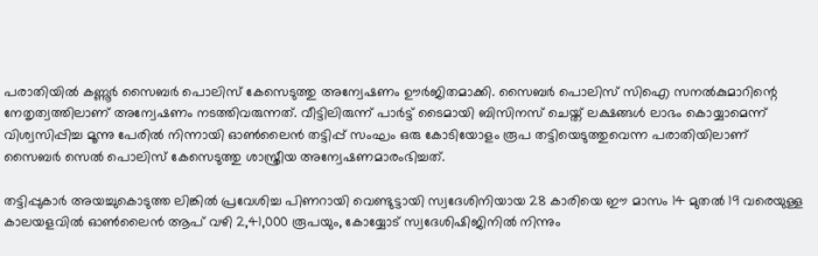പരാതിയില്‍ കണ്ണൂര്‍ സൈബര്‍ പൊലിസ് കേസെടുത്തു അന്വേഷണം ഊര്‍ജിതമാക്കി. സൈബര്‍ പൊലിസ് സിഐ സനല്‍കുമാറിന്റെ നേതൃത്വത്തിലാണ് അന്വേഷണം നടത്തിവരുന്നത്. വീട്ടിലിരുന്ന് പാര്‍ട്ട് ടൈമായി ബിസിനസ് ചെയ്ത് ലക്ഷങ്ങള്‍ ലാഭം കൊയ്യാമെന്ന് വിശ്വസിപ്പിച്ച മൂന്നു പേരില്‍ നിന്നായി ഓണ്‍ലൈന്‍ തട്ടിപ്പ് സംഘം ഒരു കോടിയോളം രൂപ തട്ടിയെടുത്തുവെന്ന പരാതിയിലാണ് സൈബര്‍ സെല്‍ പൊലിസ് കേസെടുത്തു ശാസ്ത്രീയ അന്വേഷണമാരംഭിച്ചത്.

തട്ടിപ്പുകാര്‍ അയച്ചുകൊടുത്ത ലിങ്കില്‍ പ്രവേശിച്ച പിണറായി വെണ്ടുട്ടായി സ്വദേശിനിയായ 28 കാരിയെ ഈ മാസം 14 മുതല്‍ 19 വരെയുള്ള കാലയളവില്‍ ഓണ്‍ലൈന്‍ ആപ് വഴി 2,41,000 രൂപയും, കോയ്യോട് സ്വദേശിഷിജിനില്‍ നിന്നും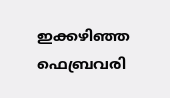ഇക്കഴിഞ്ഞ ഫെബ്രവരി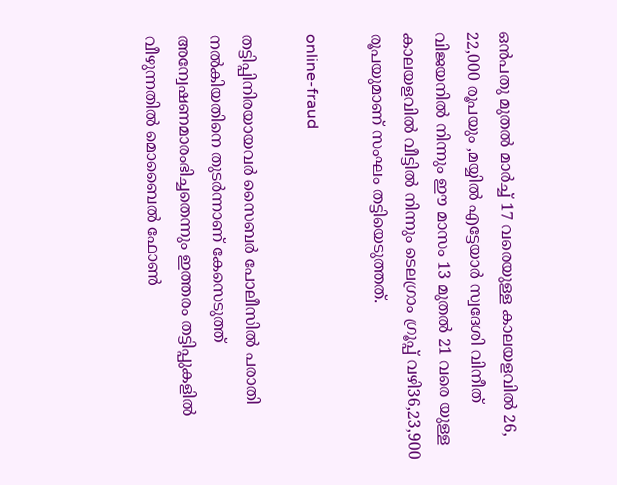ഒന്‍പതു മുതല്‍ മാര്‍ച്ച് 17 വരെയുള്ള കാലയളവില്‍ 26, 22,000 രൂപയും ,മയ്യില്‍ എട്ടേയാര്‍ സ്വദേശി വിനീത് വിജയനില്‍ നിന്നും ഈ മാസം 13 മുതല്‍ 21 വരെ യുള്ള കാലയളവില്‍ വീട്ടില്‍ നിന്നും ടെലഗ്രാം ഗ്രൂപ്പ് വഴി36,23,900 രൂപയുമാണ് സംഘം തട്ടിയെടുത്തത്.

online-fraud

തട്ടിപ്പിനിരയായവര്‍ സൈബര്‍ പോലീസില്‍ പരാതി നല്‍കിയതിനെ തുടര്‍ന്നാണ് കേസെടുത്ത് അന്വേഷണമാരംഭിച്ചതെന്നും ഇത്തരം തട്ടിപ്പുകളില്‍ വീഴുന്നതില്‍ മൊബൈല്‍ ഫോണ്‍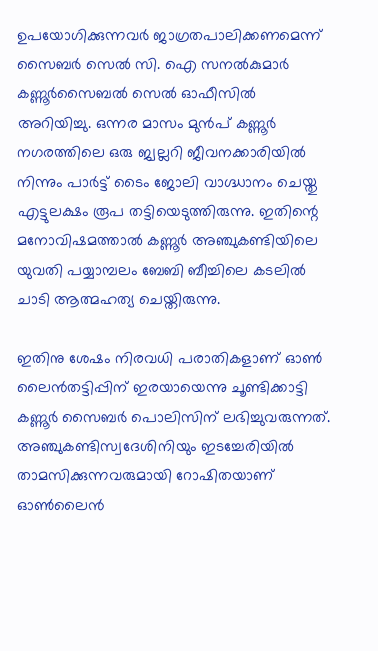ഉപയോഗിക്കുന്നവര്‍ ജാഗ്രതപാലിക്കണമെന്ന് സൈബര്‍ സെല്‍ സി. ഐ സനല്‍കുമാര്‍ കണ്ണൂര്‍സൈബല്‍ സെല്‍ ഓഫീസില്‍ അറിയിച്ചു. ഒന്നര മാസം മുന്‍പ് കണ്ണൂര്‍ നഗരത്തിലെ ഒരു ജ്വല്ലറി ജീവനക്കാരിയില്‍ നിന്നും പാര്‍ട്ട് ടൈം ജോലി വാഗ്ദ്ധാനം ചെയ്തു എട്ടുലക്ഷം രൂപ തട്ടിയെടുത്തിരുന്നു. ഇതിന്റെ മനോവിഷമത്താല്‍ കണ്ണൂര്‍ അഞ്ചുകണ്ടിയിലെ യുവതി പയ്യാമ്പലം ബേബി ബീച്ചിലെ കടലില്‍ ചാടി ആത്മഹത്യ ചെയ്തിരുന്നു.

ഇതിനു ശേഷം നിരവധി പരാതികളാണ് ഓണ്‍ ലൈന്‍തട്ടിപ്പിന് ഇരയായെന്നു ചൂണ്ടിക്കാട്ടി കണ്ണൂര്‍ സൈബര്‍ പൊലിസിന് ലഭിച്ചുവരുന്നത്. അഞ്ചുകണ്ടിസ്വദേശിനിയും ഇടച്ചേരിയില്‍ താമസിക്കുന്നവരുമായി റോഷിതയാണ് ഓണ്‍ലൈന്‍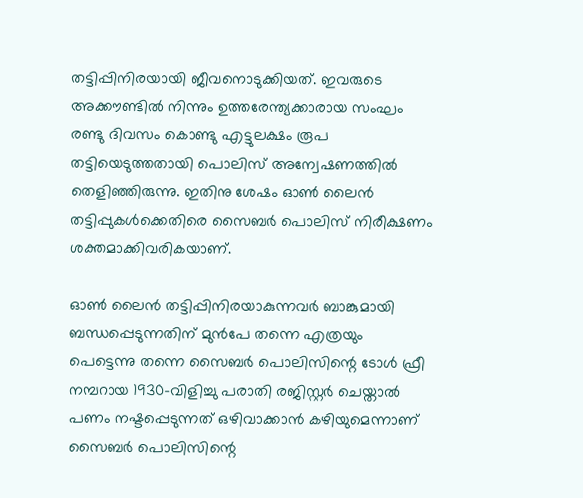തട്ടിപ്പിനിരയായി ജീവനൊടുക്കിയത്. ഇവരുടെ അക്കൗണ്ടില്‍ നിന്നും ഉത്തരേന്ത്യക്കാരായ സംഘം രണ്ടു ദിവസം കൊണ്ടു എട്ടുലക്ഷം രൂപ തട്ടിയെടുത്തതായി പൊലിസ് അന്വേഷണത്തില്‍ തെളിഞ്ഞിരുന്നു. ഇതിനു ശേഷം ഓണ്‍ ലൈന്‍ തട്ടിപ്പുകള്‍ക്കെതിരെ സൈബര്‍ പൊലിസ് നിരീക്ഷണം ശക്തമാക്കിവരികയാണ്.

ഓണ്‍ ലൈന്‍ തട്ടിപ്പിനിരയാകുന്നവര്‍ ബാങ്കുമായി ബന്ധപ്പെടുന്നതിന് മുന്‍പേ തന്നെ എത്രയും പെട്ടെന്നു തന്നെ സൈബര്‍ പൊലിസിന്റെ ടോള്‍ ഫ്രീ നമ്പറായ 1930-വിളിച്ചു പരാതി രജിസ്റ്റര്‍ ചെയ്താല്‍ പണം നഷ്ടപ്പെടുന്നത് ഒഴിവാക്കാന്‍ കഴിയുമെന്നാണ് സൈബര്‍ പൊലിസിന്റെ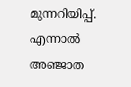മുന്നറിയിപ്പ്. എന്നാല്‍ അഞ്ജാത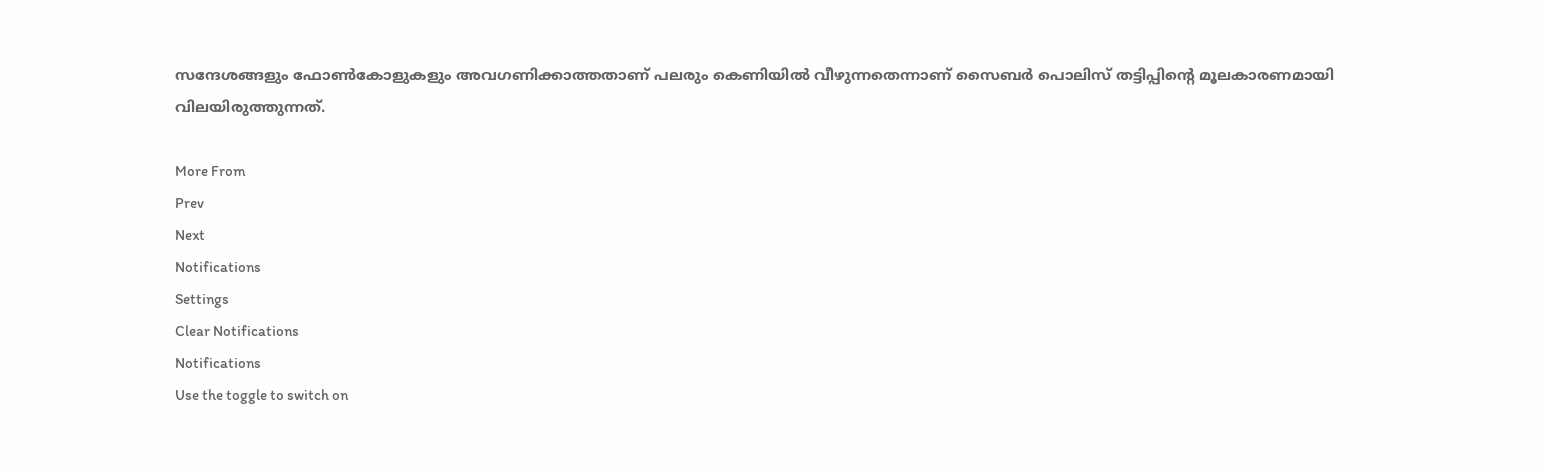സന്ദേശങ്ങളും ഫോണ്‍കോളുകളും അവഗണിക്കാത്തതാണ് പലരും കെണിയില്‍ വീഴുന്നതെന്നാണ് സൈബര്‍ പൊലിസ് തട്ടിപ്പിന്റെ മൂലകാരണമായി വിലയിരുത്തുന്നത്.

More From
Prev
Next
Notifications
Settings
Clear Notifications
Notifications
Use the toggle to switch on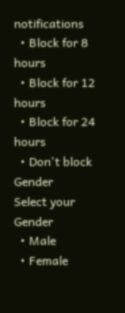notifications
  • Block for 8 hours
  • Block for 12 hours
  • Block for 24 hours
  • Don't block
Gender
Select your Gender
  • Male
  • Female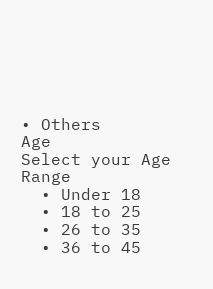• Others
Age
Select your Age Range
  • Under 18
  • 18 to 25
  • 26 to 35
  • 36 to 45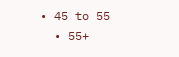• 45 to 55
  • 55+